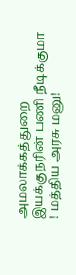அமலாக்கத்துறை இயக்குநரின் பணி நீடிக்குமா ! மத்திய அரசு மனு!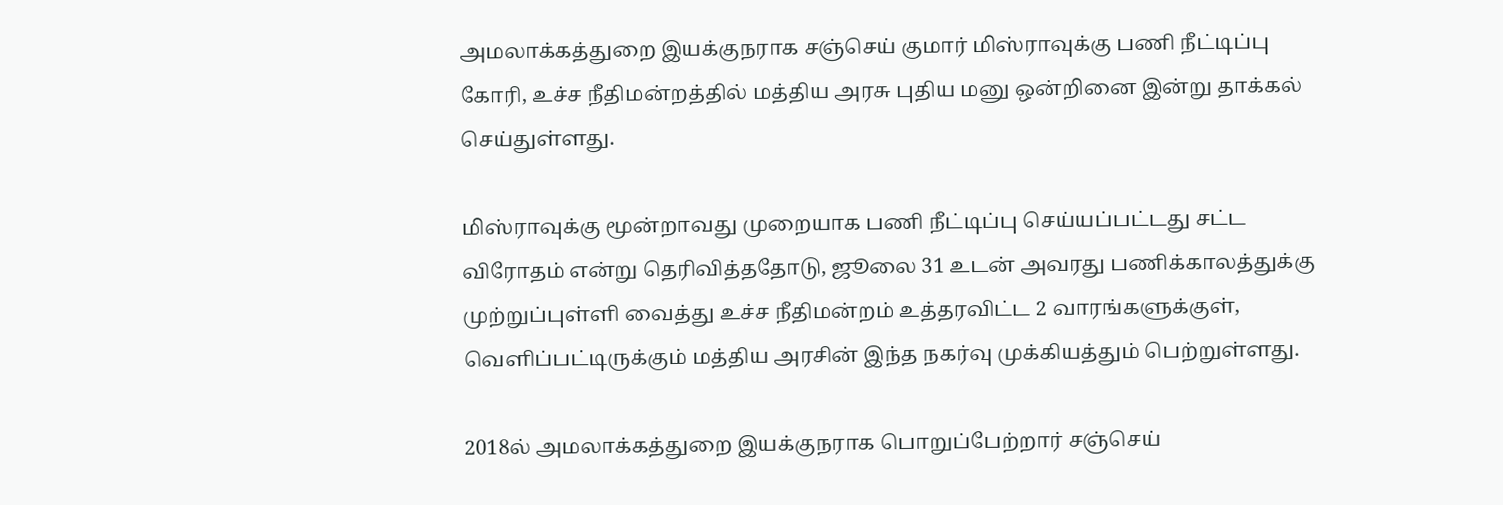அமலாக்கத்துறை இயக்குநராக சஞ்செய் குமார் மிஸ்ராவுக்கு பணி நீட்டிப்பு கோரி, உச்ச நீதிமன்றத்தில் மத்திய அரசு புதிய மனு ஒன்றினை இன்று தாக்கல் செய்துள்ளது.

மிஸ்ராவுக்கு மூன்றாவது முறையாக பணி நீட்டிப்பு செய்யப்பட்டது சட்ட விரோதம் என்று தெரிவித்ததோடு, ஜூலை 31 உடன் அவரது பணிக்காலத்துக்கு முற்றுப்புள்ளி வைத்து உச்ச நீதிமன்றம் உத்தரவிட்ட 2 வாரங்களுக்குள், வெளிப்பட்டிருக்கும் மத்திய அரசின் இந்த நகர்வு முக்கியத்தும் பெற்றுள்ளது.

2018ல் அமலாக்கத்துறை இயக்குநராக பொறுப்பேற்றார் சஞ்செய்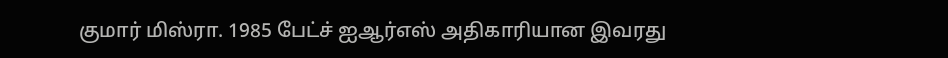குமார் மிஸ்ரா. 1985 பேட்ச் ஐஆர்எஸ் அதிகாரியான இவரது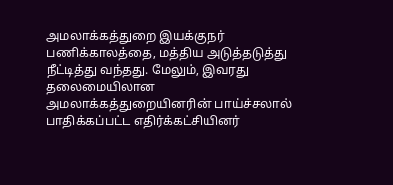அமலாக்கத்துறை இயக்குநர் பணிக்காலத்தை, மத்திய அடுத்தடுத்து நீட்டித்து வந்தது. மேலும், இவரது தலைமையிலான அமலாக்கத்துறையினரின் பாய்ச்சலால் பாதிக்கப்பட்ட எதிர்க்கட்சியினர்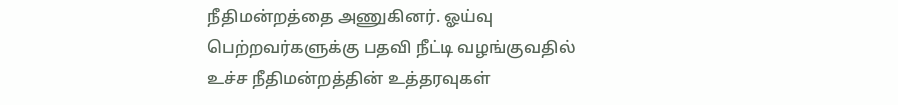நீதிமன்றத்தை அணுகினர். ஓய்வு பெற்றவர்களுக்கு பதவி நீட்டி வழங்குவதில் உச்ச நீதிமன்றத்தின் உத்தரவுகள்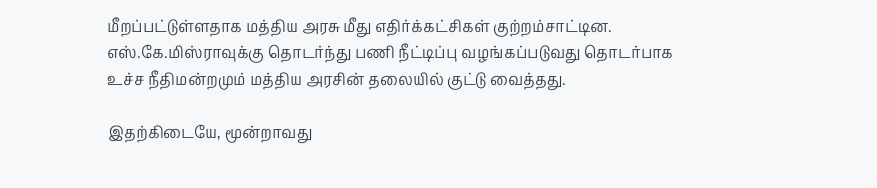மீறப்பட்டுள்ளதாக மத்திய அரசு மீது எதிர்க்கட்சிகள் குற்றம்சாட்டின. எஸ்.கே.மிஸ்ராவுக்கு தொடர்ந்து பணி நீட்டிப்பு வழங்கப்படுவது தொடர்பாக உச்ச நீதிமன்றமும் மத்திய அரசின் தலையில் குட்டு வைத்தது.

இதற்கிடையே, மூன்றாவது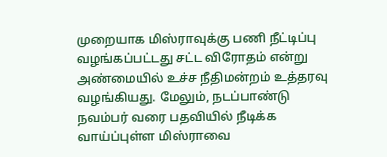முறையாக மிஸ்ராவுக்கு பணி நீட்டிப்பு வழங்கப்பட்டது சட்ட விரோதம் என்று அண்மையில் உச்ச நீதிமன்றம் உத்தரவு வழங்கியது. மேலும், நடப்பாண்டு நவம்பர் வரை பதவியில் நீடிக்க வாய்ப்புள்ள மிஸ்ராவை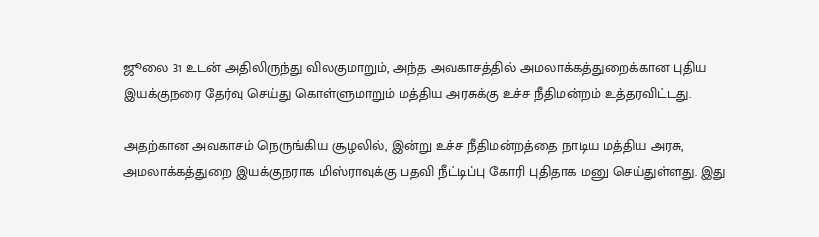ஜூலை 31 உடன் அதிலிருந்து விலகுமாறும், அந்த அவகாசத்தில் அமலாக்கத்துறைக்கான புதிய இயக்குநரை தேர்வு செய்து கொள்ளுமாறும் மத்திய அரசுக்கு உச்ச நீதிமன்றம் உத்தரவிட்டது.

அதற்கான அவகாசம் நெருங்கிய சூழலில், இன்று உச்ச நீதிமன்றத்தை நாடிய மத்திய அரசு, அமலாக்கத்துறை இயக்குநராக மிஸ்ராவுக்கு பதவி நீட்டிப்பு கோரி புதிதாக மனு செய்துள்ளது. இது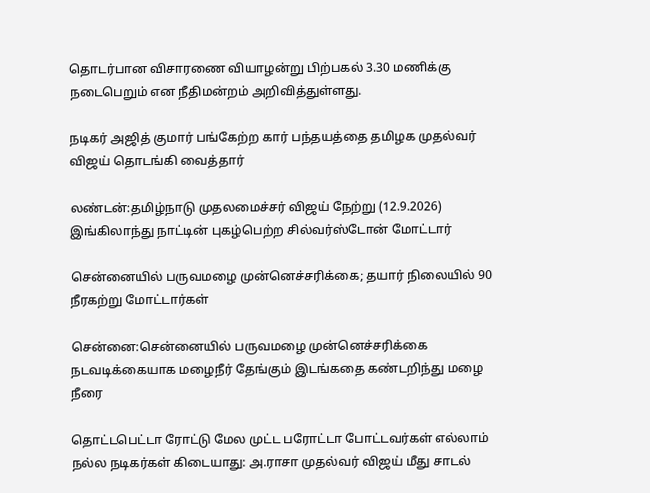தொடர்பான விசாரணை வியாழன்று பிற்பகல் 3.30 மணிக்கு நடைபெறும் என நீதிமன்றம் அறிவித்துள்ளது.

நடிகர் அஜித் குமார் பங்கேற்ற கார் பந்தயத்தை தமிழக முதல்வர் விஜய் தொடங்கி வைத்தார்

லண்டன்:தமிழ்நாடு முதலமைச்சர் விஜய் நேற்று (12.9.2026) இங்கிலாந்து நாட்டின் புகழ்பெற்ற சில்வர்ஸ்டோன் மோட்டார்

சென்னையில் பருவமழை முன்னெச்சரிக்கை; தயார் நிலையில் 90 நீரகற்று மோட்டார்கள்

சென்னை:சென்னையில் பருவமழை முன்னெச்சரிக்கை நடவடிக்கையாக மழைநீர் தேங்கும் இடங்கதை கண்டறிந்து மழை நீரை

தொட்டபெட்டா ரோட்டு மேல முட்ட பரோட்டா போட்டவர்கள் எல்லாம் நல்ல நடிகர்கள் கிடையாது: அ.ராசா முதல்வர் விஜய் மீது சாடல்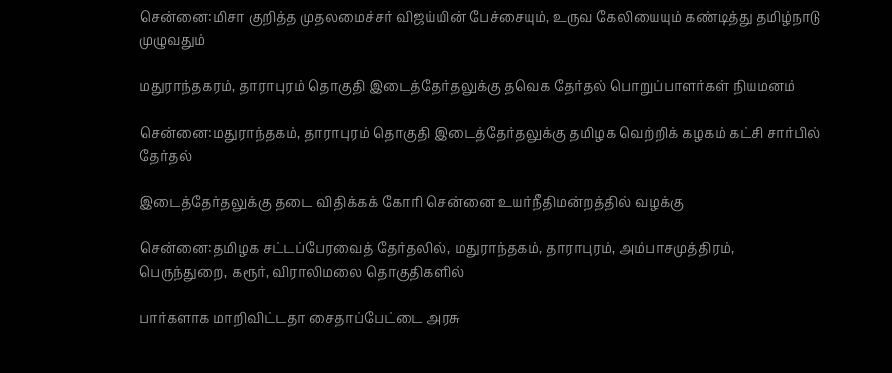சென்னை:மிசா குறித்த முதலமைச்சர் விஜய்யின் பேச்சையும், உருவ கேலியையும் கண்டித்து தமிழ்நாடு முழுவதும்

மதுராந்தகரம், தாராபுரம் தொகுதி இடைத்தேர்தலுக்கு தவெக தேர்தல் பொறுப்பாளர்கள் நியமனம்

சென்னை:மதுராந்தகம், தாராபுரம் தொகுதி இடைத்தேர்தலுக்கு தமிழக வெற்றிக் கழகம் கட்சி சார்பில் தேர்தல்

இடைத்தேர்தலுக்கு தடை விதிக்கக் கோரி சென்னை உயர்நீதிமன்றத்தில் வழக்கு

சென்னை:தமிழக சட்டப்பேரவைத் தேர்தலில், மதுராந்தகம், தாராபுரம், அம்பாசமுத்திரம், பெருந்துறை, கரூர், விராலிமலை தொகுதிகளில்

பார்களாக மாறிவிட்டதா சைதாப்பேட்டை அரசு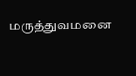மருத்துவமனை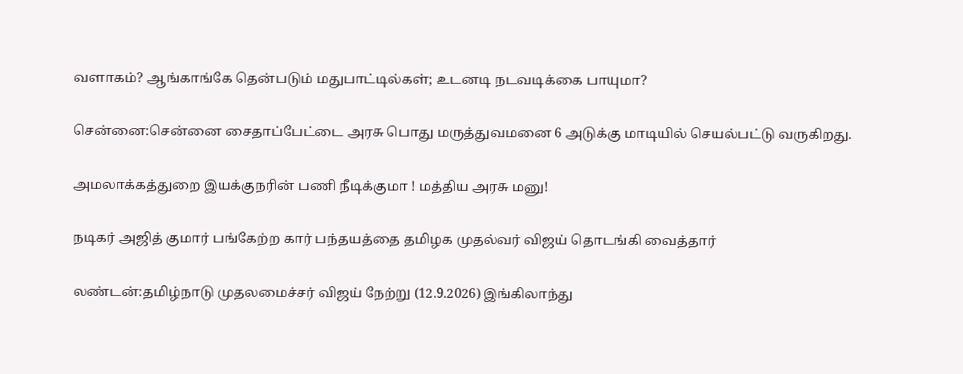வளாகம்? ஆங்காங்கே தென்படும் மதுபாட்டில்கள்; உடனடி நடவடிக்கை பாயுமா?

சென்னை:சென்னை சைதாப்பேட்டை அரசு பொது மருத்துவமனை 6 அடுக்கு மாடியில் செயல்பட்டு வருகிறது.

அமலாக்கத்துறை இயக்குநரின் பணி நீடிக்குமா ! மத்திய அரசு மனு!

நடிகர் அஜித் குமார் பங்கேற்ற கார் பந்தயத்தை தமிழக முதல்வர் விஜய் தொடங்கி வைத்தார்

லண்டன்:தமிழ்நாடு முதலமைச்சர் விஜய் நேற்று (12.9.2026) இங்கிலாந்து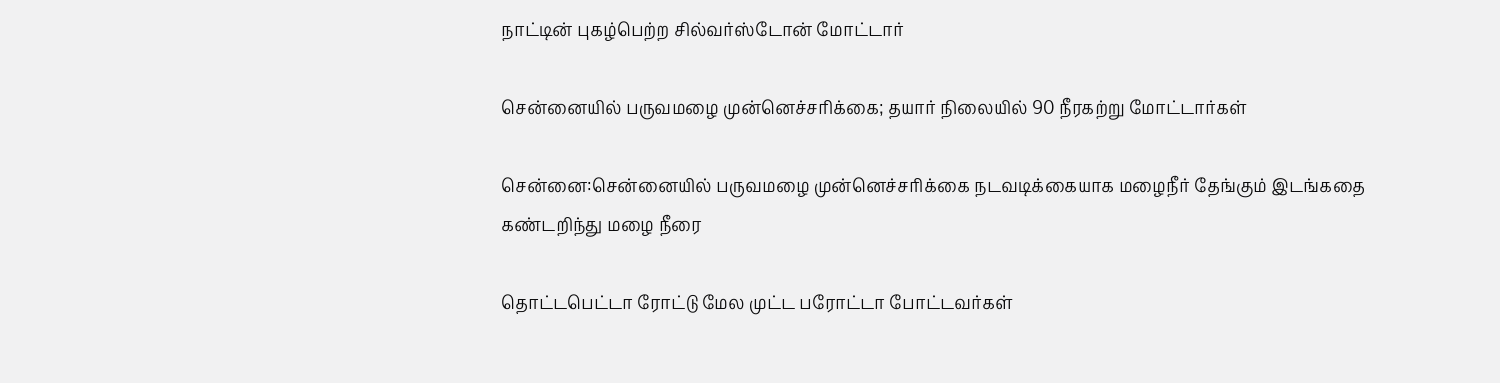நாட்டின் புகழ்பெற்ற சில்வர்ஸ்டோன் மோட்டார்

சென்னையில் பருவமழை முன்னெச்சரிக்கை; தயார் நிலையில் 90 நீரகற்று மோட்டார்கள்

சென்னை:சென்னையில் பருவமழை முன்னெச்சரிக்கை நடவடிக்கையாக மழைநீர் தேங்கும் இடங்கதை கண்டறிந்து மழை நீரை

தொட்டபெட்டா ரோட்டு மேல முட்ட பரோட்டா போட்டவர்கள்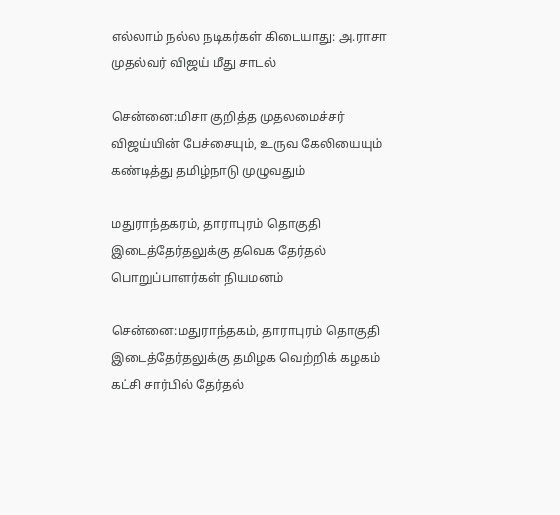எல்லாம் நல்ல நடிகர்கள் கிடையாது: அ.ராசா முதல்வர் விஜய் மீது சாடல்

சென்னை:மிசா குறித்த முதலமைச்சர் விஜய்யின் பேச்சையும், உருவ கேலியையும் கண்டித்து தமிழ்நாடு முழுவதும்

மதுராந்தகரம், தாராபுரம் தொகுதி இடைத்தேர்தலுக்கு தவெக தேர்தல் பொறுப்பாளர்கள் நியமனம்

சென்னை:மதுராந்தகம், தாராபுரம் தொகுதி இடைத்தேர்தலுக்கு தமிழக வெற்றிக் கழகம் கட்சி சார்பில் தேர்தல்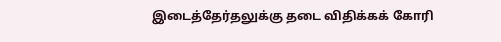இடைத்தேர்தலுக்கு தடை விதிக்கக் கோரி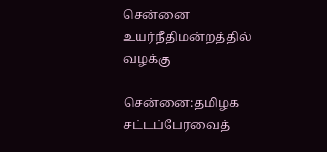சென்னை உயர்நீதிமன்றத்தில் வழக்கு

சென்னை:தமிழக சட்டப்பேரவைத்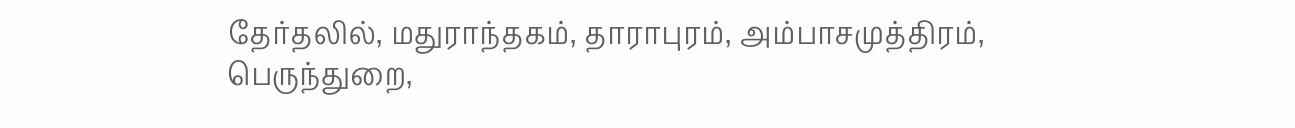தேர்தலில், மதுராந்தகம், தாராபுரம், அம்பாசமுத்திரம், பெருந்துறை,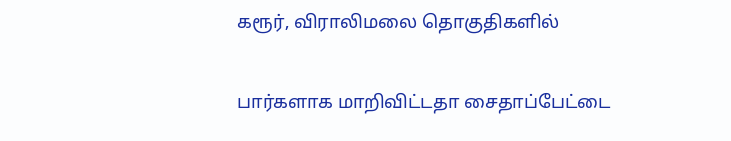கரூர், விராலிமலை தொகுதிகளில்

பார்களாக மாறிவிட்டதா சைதாப்பேட்டை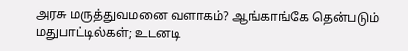அரசு மருத்துவமனை வளாகம்? ஆங்காங்கே தென்படும் மதுபாட்டில்கள்; உடனடி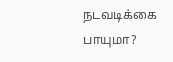நடவடிக்கை பாயுமா?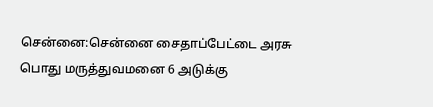சென்னை:சென்னை சைதாப்பேட்டை அரசு பொது மருத்துவமனை 6 அடுக்கு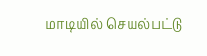மாடியில் செயல்பட்டு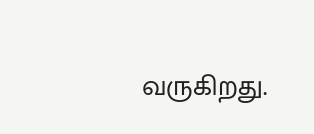வருகிறது.